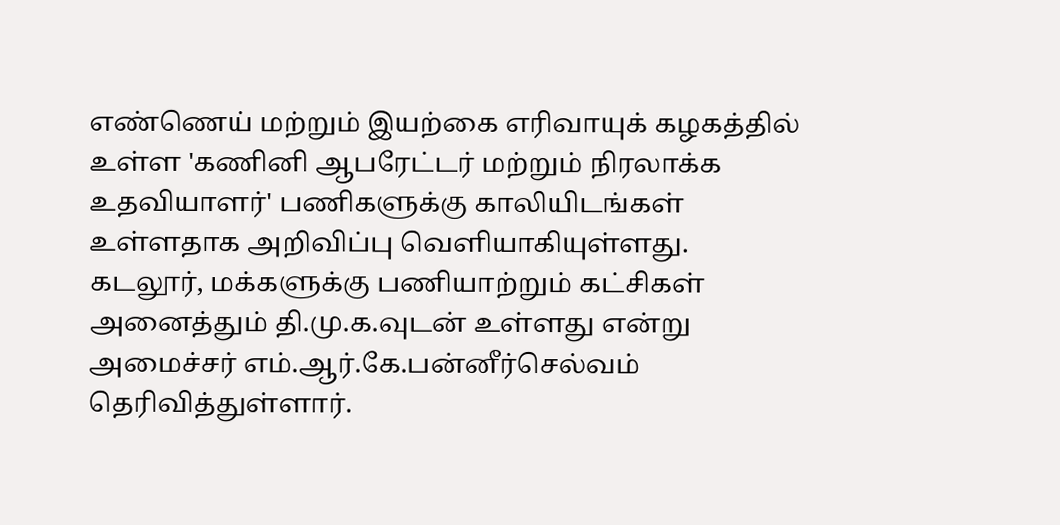எண்ணெய் மற்றும் இயற்கை எரிவாயுக் கழகத்தில் உள்ள 'கணினி ஆபரேட்டர் மற்றும் நிரலாக்க உதவியாளர்' பணிகளுக்கு காலியிடங்கள் உள்ளதாக அறிவிப்பு வெளியாகியுள்ளது.
கடலூர், மக்களுக்கு பணியாற்றும் கட்சிகள் அனைத்தும் தி.மு.க.வுடன் உள்ளது என்று அமைச்சர் எம்.ஆர்.கே.பன்னீர்செல்வம் தெரிவித்துள்ளார்.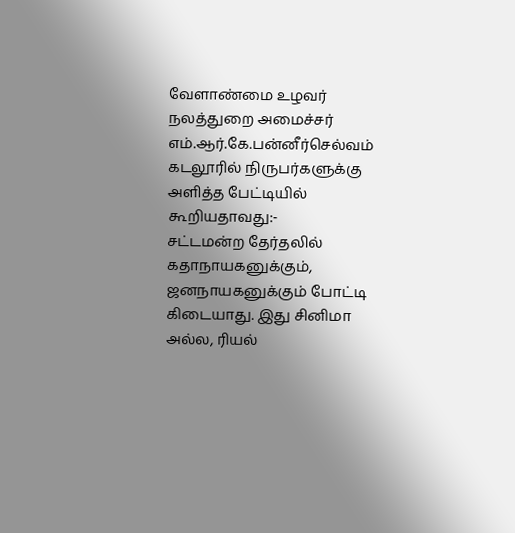வேளாண்மை உழவர் நலத்துறை அமைச்சர் எம்.ஆர்.கே.பன்னீர்செல்வம் கடலூரில் நிருபர்களுக்கு அளித்த பேட்டியில் கூறியதாவது:-
சட்டமன்ற தேர்தலில் கதாநாயகனுக்கும், ஜனநாயகனுக்கும் போட்டி கிடையாது. இது சினிமா அல்ல, ரியல்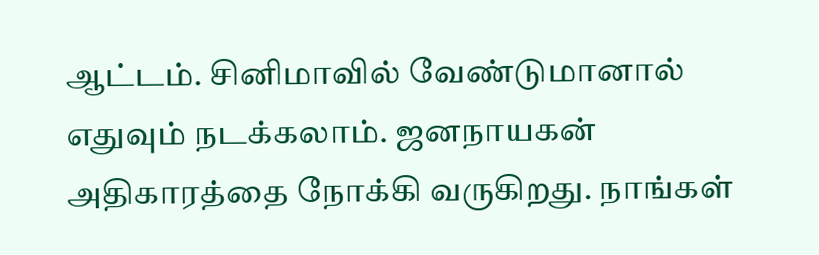ஆட்டம். சினிமாவில் வேண்டுமானால் எதுவும் நடக்கலாம். ஜனநாயகன் அதிகாரத்தை நோக்கி வருகிறது. நாங்கள்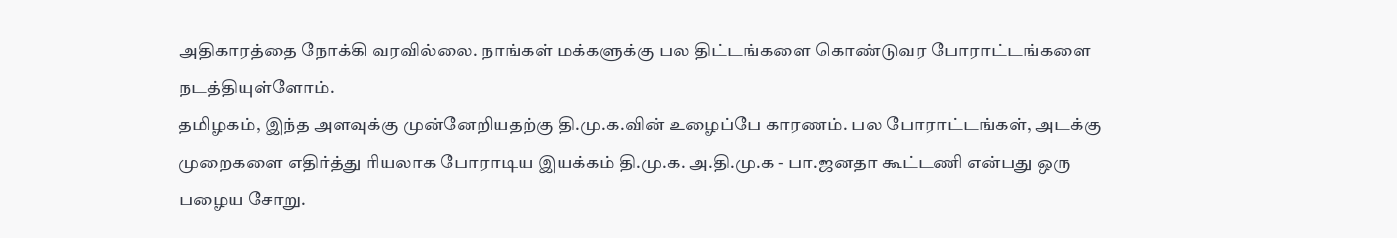அதிகாரத்தை நோக்கி வரவில்லை. நாங்கள் மக்களுக்கு பல திட்டங்களை கொண்டுவர போராட்டங்களை நடத்தியுள்ளோம்.
தமிழகம், இந்த அளவுக்கு முன்னேறியதற்கு தி.மு.க.வின் உழைப்பே காரணம். பல போராட்டங்கள், அடக்கு முறைகளை எதிர்த்து ரியலாக போராடிய இயக்கம் தி.மு.க. அ.தி.மு.க - பா.ஜனதா கூட்டணி என்பது ஒரு பழைய சோறு.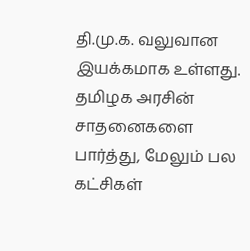தி.மு.க. வலுவான இயக்கமாக உள்ளது. தமிழக அரசின் சாதனைகளை பார்த்து, மேலும் பல கட்சிகள்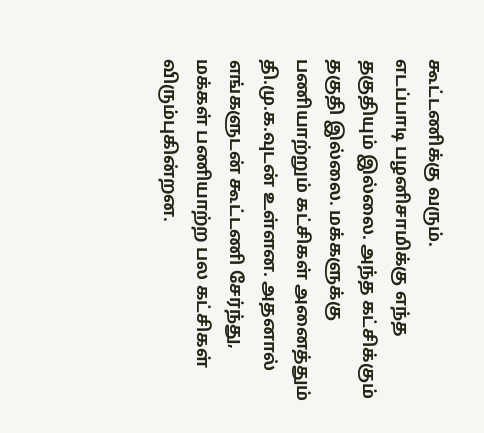கூட்டணிக்கு வரும்.
எடப்பாடி பழனிசாமிக்கு எந்த தகுதியும் இல்லை. அந்த கட்சிக்கும் தகுதி இல்லை. மக்களுக்கு பணியாற்றும் கட்சிகள் அனைத்தும் தி.மு.க.வுடன் உள்ளன. அதனால் எங்களுடன் கூட்டணி சேர்ந்து, மக்கள் பணியாற்ற பல கட்சிகள் விரும்புகின்றன.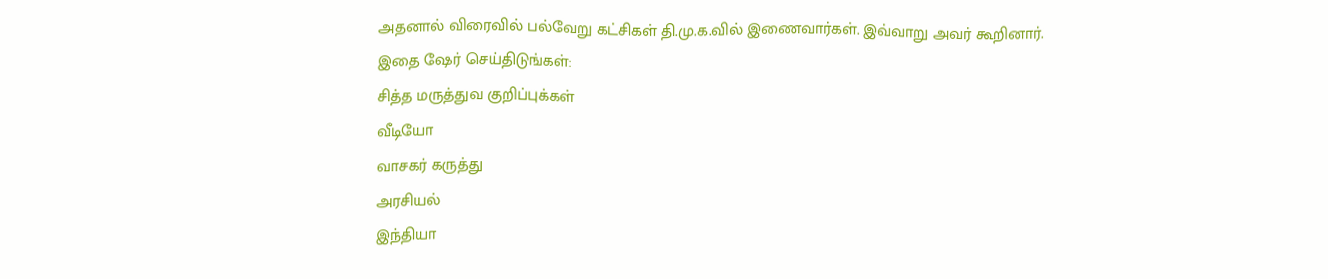அதனால் விரைவில் பல்வேறு கட்சிகள் தி.மு.க.வில் இணைவார்கள். இவ்வாறு அவர் கூறினார்.
இதை ஷேர் செய்திடுங்கள்:
சித்த மருத்துவ குறிப்புக்கள்
வீடியோ
வாசகர் கருத்து
அரசியல்
இந்தியா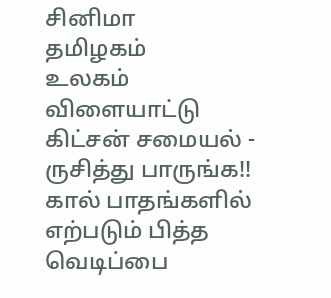சினிமா
தமிழகம்
உலகம்
விளையாட்டு
கிட்சன் சமையல் - ருசித்து பாருங்க!!
கால் பாதங்களில் எற்படும் பித்த வெடிப்பை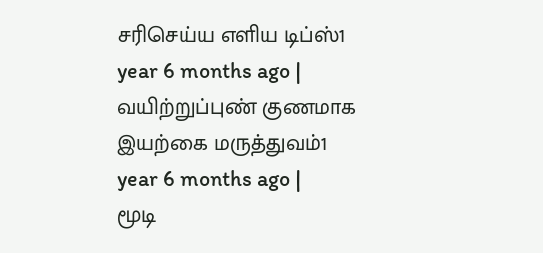சரிசெய்ய எளிய டிப்ஸ்1 year 6 months ago |
வயிற்றுப்புண் குணமாக இயற்கை மருத்துவம்1 year 6 months ago |
மூடி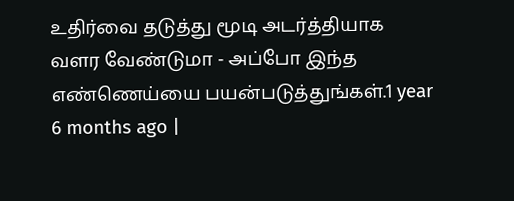உதிர்வை தடுத்து மூடி அடர்த்தியாக வளர வேண்டுமா - அப்போ இந்த எண்ணெய்யை பயன்படுத்துங்கள்.1 year 6 months ago |